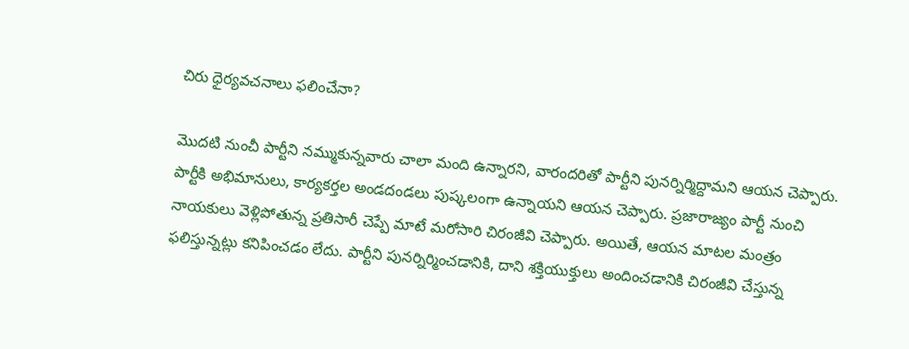చిరు ధైర్యవచనాలు ఫలించేనా?

మొదటి నుంచీ పార్టీని నమ్ముకున్నవారు చాలా మంది ఉన్నారని, వారందరితో పార్టీని పునర్నిర్మిద్దామని ఆయన చెప్పారు. పార్టీకి అభిమానులు, కార్యకర్తల అండదండలు పుష్కలంగా ఉన్నాయని ఆయన చెప్పారు. ప్రజారాజ్యం పార్టీ నుంచి నాయకులు వెళ్లిపోతున్న ప్రతిసారీ చెప్పే మాటే మరోసారి చిరంజీవి చెప్పారు. అయితే, ఆయన మాటల మంత్రం ఫలిస్తున్నట్లు కనిపించడం లేదు. పార్టీని పునర్నిర్మించడానికి, దాని శక్తియుక్తులు అందించడానికి చిరంజీవి చేస్తున్న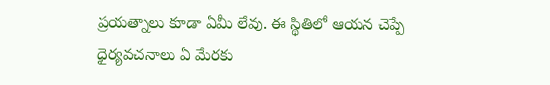ప్రయత్నాలు కూడా ఏమీ లేవు. ఈ స్థితిలో ఆయన చెప్పే ధైర్యవచనాలు ఏ మేరకు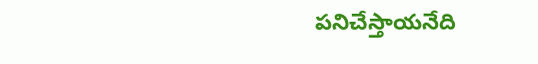పనిచేస్తాయనేది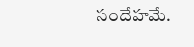సందేహమే.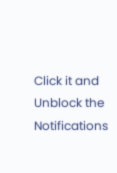Click it and Unblock the Notifications